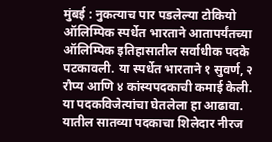मुंबई : नुकत्याच पार पडलेल्या टोकियो ऑलिम्पिक स्पर्धेत भारताने आतापर्यंतच्या ऑलिम्पिक इतिहासातील सर्वाधीक पदके पटकावली. या स्पर्धेत भारताने १ सुवर्ण, २ रौप्य आणि ४ कांस्यपदकाची कमाई केली. या पदकविजेत्यांचा घेतलेला हा आढावा. यातील सातव्या पदकाचा शिलेदार नीरज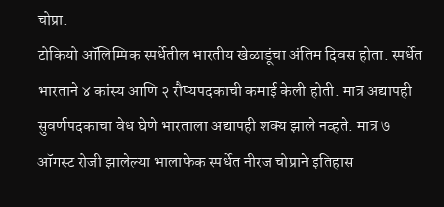चोप्रा.
टोकियो ऑलिम्पिक स्पर्धेतील भारतीय खेळाडूंचा अंतिम दिवस होता. स्पर्धेत भारताने ४ कांस्य आणि २ रौप्यपदकाची कमाई केली होती. मात्र अद्यापही सुवर्णपदकाचा वेध घेणे भारताला अद्यापही शक्य झाले नव्हते. मात्र ७ ऑगस्ट रोजी झालेल्या भालाफेक स्पर्धेत नीरज चोप्राने इतिहास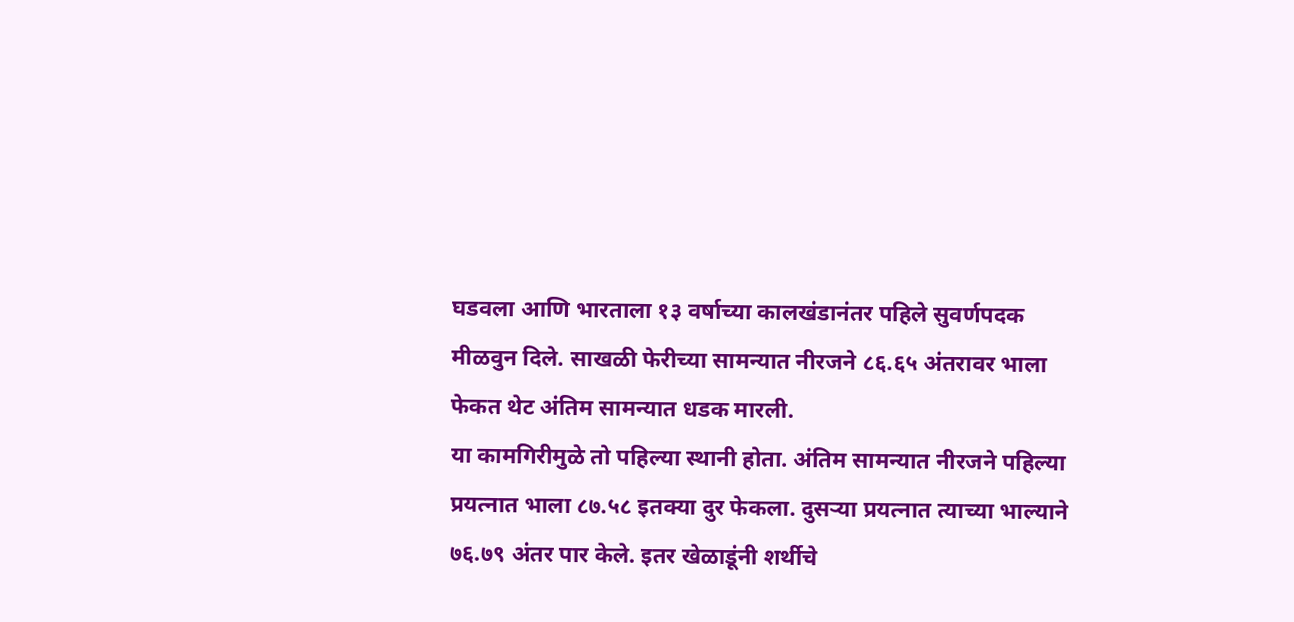घडवला आणि भारताला १३ वर्षाच्या कालखंडानंतर पहिले सुवर्णपदक मीळवुन दिले. साखळी फेरीच्या सामन्यात नीरजने ८६.६५ अंतरावर भाला फेकत थेट अंतिम सामन्यात धडक मारली.
या कामगिरीमुळे तो पहिल्या स्थानी होता. अंतिम सामन्यात नीरजने पहिल्या प्रयत्नात भाला ८७.५८ इतक्या दुर फेकला. दुसऱ्या प्रयत्नात त्याच्या भाल्याने ७६.७९ अंतर पार केले. इतर खेळाडूंनी शर्थीचे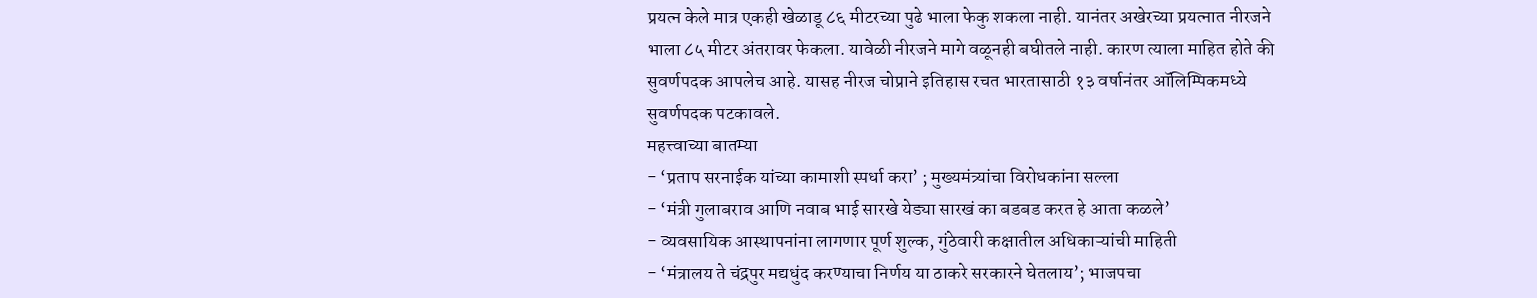प्रयत्न केले मात्र एकही खेळाडू ८६ मीटरच्या पुढे भाला फेकु शकला नाही. यानंतर अखेरच्या प्रयत्नात नीरजने भाला ८५ मीटर अंतरावर फेकला. यावेळी नीरजने मागे वळूनही बघीतले नाही. कारण त्याला माहित होते की सुवर्णपदक आपलेच आहे. यासह नीरज चोप्राने इतिहास रचत भारतासाठी १३ वर्षानंतर ऑलिम्पिकमध्ये सुवर्णपदक पटकावले.
महत्त्वाच्या बातम्या
- ‘प्रताप सरनाईक यांच्या कामाशी स्पर्धा करा’ ; मुख्यमंत्र्यांचा विरोधकांना सल्ला
- ‘मंत्री गुलाबराव आणि नवाब भाई सारखे येड्या सारखं का बडबड करत हे आता कळले’
- व्यवसायिक आस्थापनांना लागणार पूर्ण शुल्क, गुंठेवारी कक्षातील अधिकाऱ्यांची माहिती
- ‘मंत्रालय ते चंद्रपुर मद्यधुंद करण्याचा निर्णय या ठाकरे सरकारने घेतलाय’; भाजपचा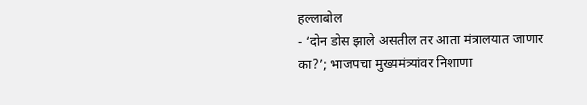हल्लाबोल
- ‘दोन डोस झाले असतील तर आता मंत्रालयात जाणार का?’; भाजपचा मुख्यमंत्र्यांवर निशाणा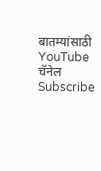बातम्यांसाठी YouTube चॅनेल Subscribe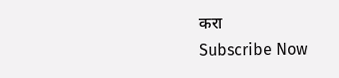करा
Subscribe Now